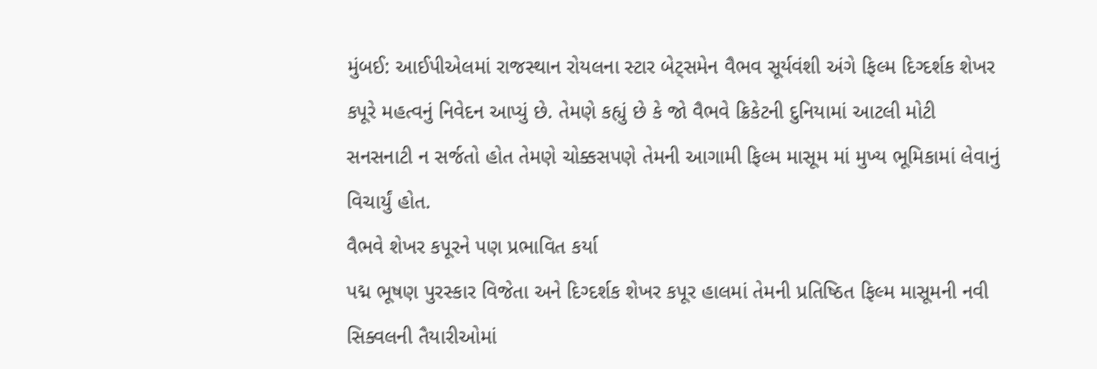મુંબઈ: આઈપીએલમાં રાજસ્થાન રોયલના સ્ટાર બેટ્સમેન વૈભવ સૂર્યવંશી અંગે ફિલ્મ દિગ્દર્શક શેખર કપૂરે મહત્વનું નિવેદન આપ્યું છે. તેમણે કહ્યું છે કે જો વૈભવે ક્રિકેટની દુનિયામાં આટલી મોટી સનસનાટી ન સર્જતો હોત તેમણે ચોક્કસપણે તેમની આગામી ફિલ્મ માસૂમ માં મુખ્ય ભૂમિકામાં લેવાનું વિચાર્યું હોત.
વૈભવે શેખર કપૂરને પણ પ્રભાવિત કર્યા
પદ્મ ભૂષણ પુરસ્કાર વિજેતા અને દિગ્દર્શક શેખર કપૂર હાલમાં તેમની પ્રતિષ્ઠિત ફિલ્મ માસૂમની નવી સિક્વલની તૈયારીઓમાં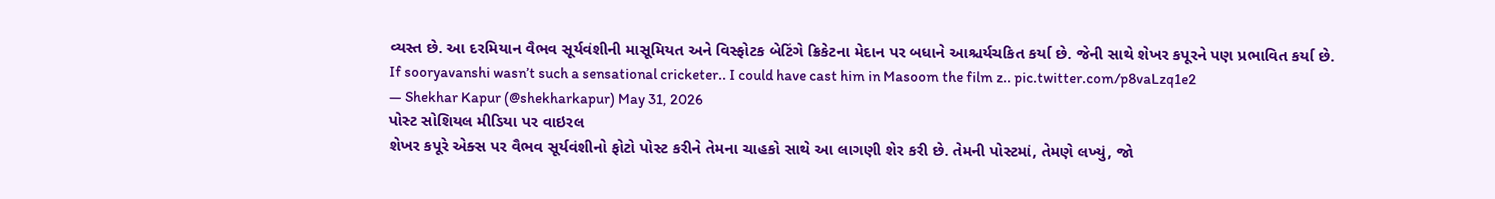વ્યસ્ત છે. આ દરમિયાન વૈભવ સૂર્યવંશીની માસૂમિયત અને વિસ્ફોટક બેટિંગે ક્રિકેટના મેદાન પર બધાને આશ્ચર્યચકિત કર્યા છે. જેની સાથે શેખર કપૂરને પણ પ્રભાવિત કર્યા છે.
If sooryavanshi wasn’t such a sensational cricketer.. I could have cast him in Masoom the film z.. pic.twitter.com/p8vaLzq1e2
— Shekhar Kapur (@shekharkapur) May 31, 2026
પોસ્ટ સોશિયલ મીડિયા પર વાઇરલ
શેખર કપૂરે એક્સ પર વૈભવ સૂર્યવંશીનો ફોટો પોસ્ટ કરીને તેમના ચાહકો સાથે આ લાગણી શેર કરી છે. તેમની પોસ્ટમાં, તેમણે લખ્યું, જો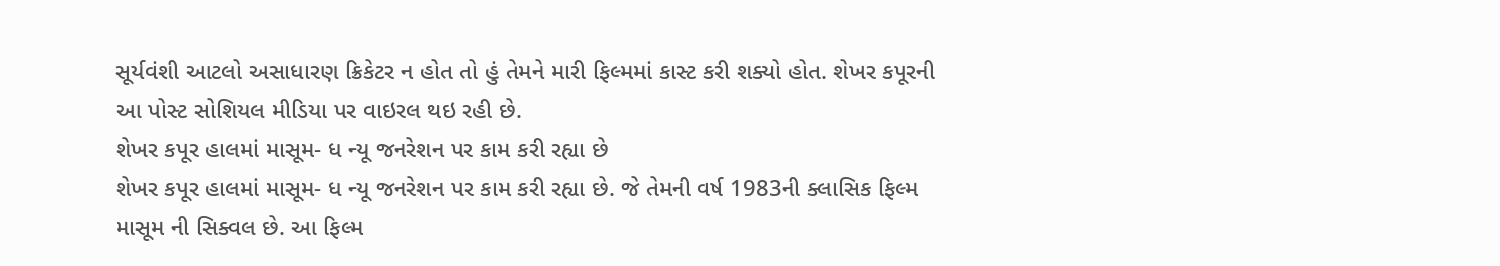સૂર્યવંશી આટલો અસાધારણ ક્રિકેટર ન હોત તો હું તેમને મારી ફિલ્મમાં કાસ્ટ કરી શક્યો હોત. શેખર કપૂરની આ પોસ્ટ સોશિયલ મીડિયા પર વાઇરલ થઇ રહી છે.
શેખર કપૂર હાલમાં માસૂમ- ધ ન્યૂ જનરેશન પર કામ કરી રહ્યા છે
શેખર કપૂર હાલમાં માસૂમ- ધ ન્યૂ જનરેશન પર કામ કરી રહ્યા છે. જે તેમની વર્ષ 1983ની ક્લાસિક ફિલ્મ માસૂમ ની સિક્વલ છે. આ ફિલ્મ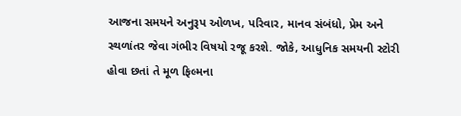આજના સમયને અનુરૂપ ઓળખ, પરિવાર, માનવ સંબંધો, પ્રેમ અને સ્થળાંતર જેવા ગંભીર વિષયો રજૂ કરશે. જોકે, આધુનિક સમયની સ્ટોરી હોવા છતાં તે મૂળ ફિલ્મના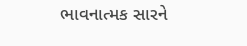ભાવનાત્મક સારને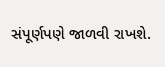સંપૂર્ણપણે જાળવી રાખશે.